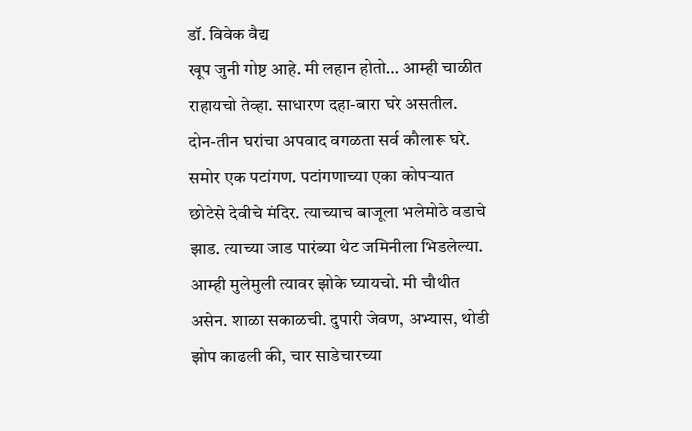डॉ. विवेक वैद्य
खूप जुनी गोष्ट आहे. मी लहान होतो… आम्ही चाळीत राहायचो तेव्हा. साधारण दहा-बारा घरे असतील. दोन-तीन घरांचा अपवाद वगळता सर्व कौलारू घरे. समोर एक पटांगण. पटांगणाच्या एका कोपऱ्यात छोटेसे देवीचे मंदिर. त्याच्याच बाजूला भलेमोठे वडाचे झाड. त्याच्या जाड पारंब्या थेट जमिनीला भिडलेल्या. आम्ही मुलेमुली त्यावर झोके घ्यायचो. मी चौथीत असेन. शाळा सकाळची. दुपारी जेवण, अभ्यास, थोडी झोप काढली की, चार साडेचारच्या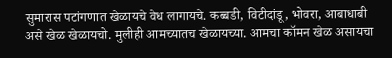सुमारास पटांगणात खेळायचे वेध लागायचे. कब्बडी, विटीदांडू, भोवरा, आबाधाबी असे खेळ खेळायचो. मुलीही आमच्यातच खेळायच्या. आमचा कॉमन खेळ असायचा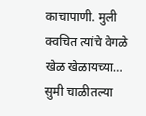काचापाणी. मुली क्वचित त्यांचे वेगळे खेळ खेळायच्या…
सुमी चाळीतल्या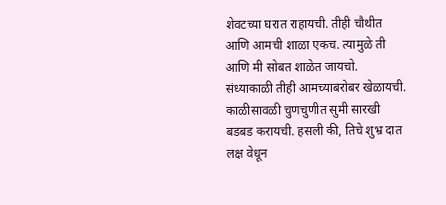शेवटच्या घरात राहायची. तीही चौथीत आणि आमची शाळा एकच. त्यामुळे ती आणि मी सोबत शाळेत जायचो. संध्याकाळी तीही आमच्याबरोबर खेळायची. काळीसावळी चुणचुणीत सुमी सारखी बडबड करायची. हसली की, तिचे शुभ्र दात लक्ष वेधून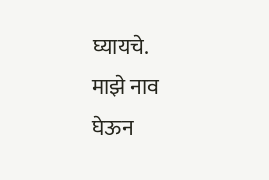घ्यायचे.
माझे नाव घेऊन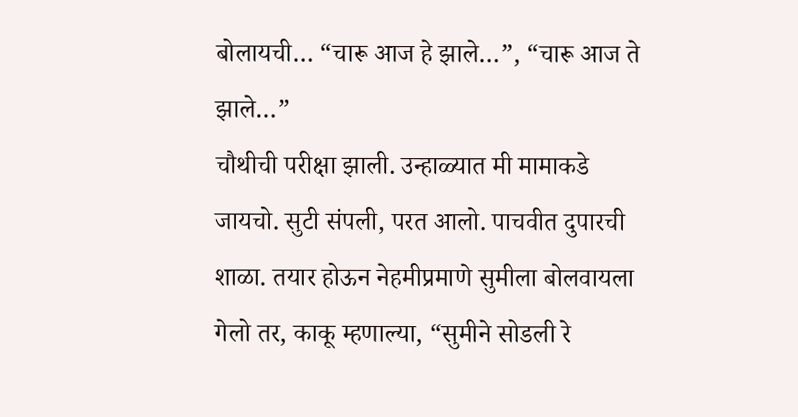बोलायची… “चारू आज हे झाले…”, “चारू आज ते झाले…”
चौथीची परीक्षा झाली. उन्हाळ्यात मी मामाकडे जायचो. सुटी संपली, परत आलो. पाचवीत दुपारची शाळा. तयार होऊन नेहमीप्रमाणे सुमीला बोलवायला गेलो तर, काकू म्हणाल्या, “सुमीने सोडली रे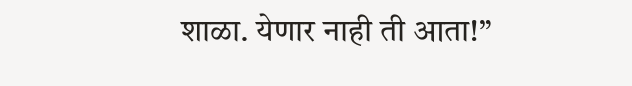शाळा. येणार नाही ती आता!”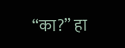“का?” हा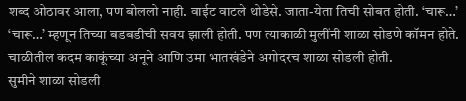शब्द ओठावर आला, पण बोललो नाही. वाईट वाटले थोडेसे. जाता-येता तिची सोबत होती. ‘चारू…’ ‘चारू…’ म्हणून तिच्या बडबडीची सवय झाली होती. पण त्याकाळी मुलींनी शाळा सोडणे कॉमन होते. चाळीतील कदम काकूंच्या अनूने आणि उमा भातखंडेने अगोदरच शाळा सोडली होती.
सुमीने शाळा सोडली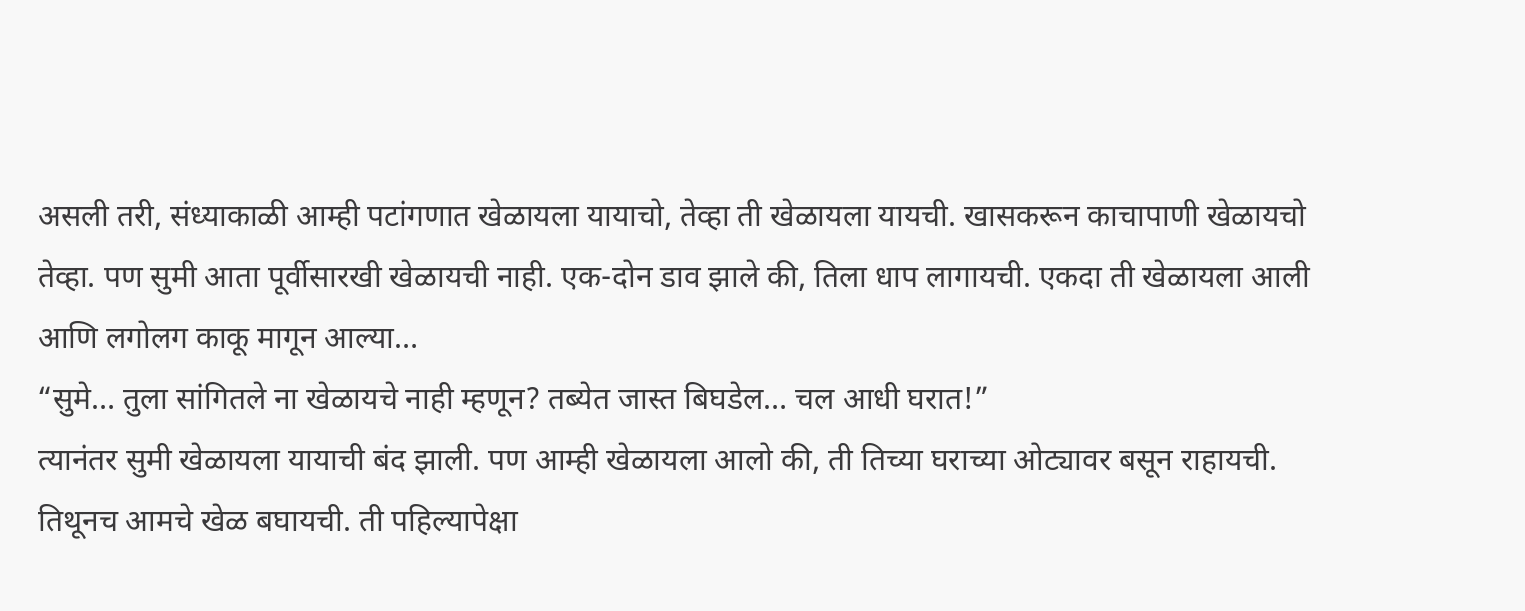असली तरी, संध्याकाळी आम्ही पटांगणात खेळायला यायाचो, तेव्हा ती खेळायला यायची. खासकरून काचापाणी खेळायचो तेव्हा. पण सुमी आता पूर्वीसारखी खेळायची नाही. एक-दोन डाव झाले की, तिला धाप लागायची. एकदा ती खेळायला आली आणि लगोलग काकू मागून आल्या…
“सुमे… तुला सांगितले ना खेळायचे नाही म्हणून? तब्येत जास्त बिघडेल… चल आधी घरात!”
त्यानंतर सुमी खेळायला यायाची बंद झाली. पण आम्ही खेळायला आलो की, ती तिच्या घराच्या ओट्यावर बसून राहायची. तिथूनच आमचे खेळ बघायची. ती पहिल्यापेक्षा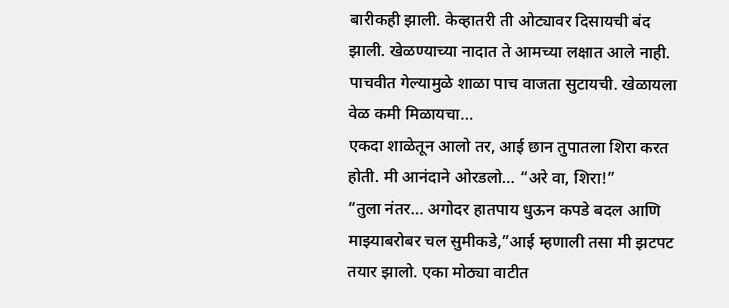बारीकही झाली. केव्हातरी ती ओट्यावर दिसायची बंद झाली. खेळण्याच्या नादात ते आमच्या लक्षात आले नाही. पाचवीत गेल्यामुळे शाळा पाच वाजता सुटायची. खेळायला वेळ कमी मिळायचा…
एकदा शाळेतून आलो तर, आई छान तुपातला शिरा करत होती. मी आनंदाने ओरडलो… “अरे वा, शिरा!”
“तुला नंतर… अगोदर हातपाय धुऊन कपडे बदल आणि माझ्याबरोबर चल सुमीकडे,”आई म्हणाली तसा मी झटपट तयार झालो. एका मोठ्या वाटीत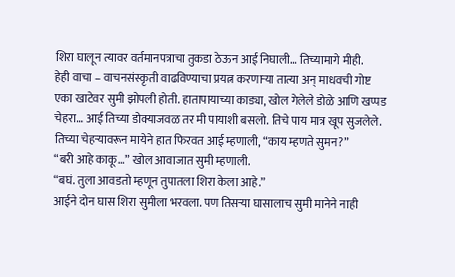शिरा घालून त्यावर वर्तमानपत्राचा तुकडा ठेऊन आई निघाली… तिच्यामागे मीही.
हेही वाचा – वाचनसंस्कृती वाढविण्याचा प्रयत्न करणाऱ्या तात्या अन् माधवची गोष्ट
एका खाटेवर सुमी झोपली होती. हातापायाच्या काड्या, खोल गेलेले डोळे आणि खप्पड चेहरा… आई तिच्या डोक्याजवळ तर मी पायाशी बसलो. तिचे पाय मात्र खूप सुजलेले. तिच्या चेहऱ्यावरून मायेने हात फिरवत आई म्हणाली, “काय म्हणते सुमन?”
“बरी आहे काकू…” खोल आवाजात सुमी म्हणाली.
“बघं. तुला आवडतो म्हणून तुपातला शिरा केला आहे.”
आईने दोन घास शिरा सुमीला भरवला. पण तिसऱ्या घासालाच सुमी मानेने नाही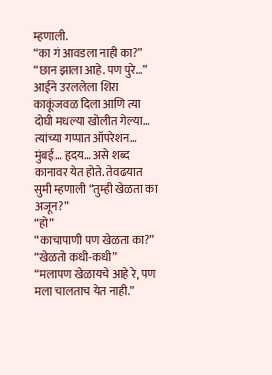म्हणाली.
“का गं आवडला नाही का?”
“छान झाला आहे. पण पुरे…”
आईने उरललेला शिरा काकूंजवळ दिला आणि त्या दोघी मधल्या खोलीत गेल्या… त्यांच्या गप्पात ऑपरेशन… मुंबई… हृदय… असे शब्द कानावर येत होते. तेवढयात सुमी म्हणाली “तुम्ही खेळता का अजून?”
“हो”
“काचापाणी पण खेळता का?”
“खेळतो कधी-कधी”
“मलापण खेळायचे आहे रे, पण मला चालताच येत नाही.”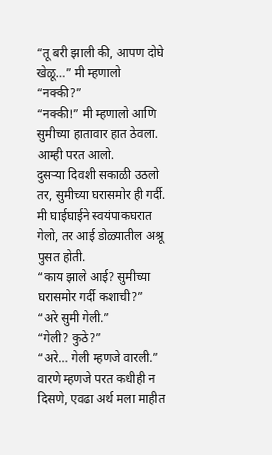“तू बरी झाली की, आपण दोघे खेळू…” मी म्हणालो
“नक्की?”
“नक्की!” मी म्हणालो आणि सुमीच्या हातावार हात ठेवला. आम्ही परत आलो.
दुसऱ्या दिवशी सकाळी उठलो तर, सुमीच्या घरासमोर ही गर्दी. मी घाईघाईने स्वयंपाकघरात गेलो, तर आई डोळ्यातील अश्रू पुसत होती.
“काय झाले आई? सुमीच्या घरासमोर गर्दी कशाची?”
“अरे सुमी गेली.”
“गेली? कुठे?”
“अरे… गेली म्हणजे वारली.”
वारणे म्हणजे परत कधीही न दिसणे, एवढा अर्थ मला माहीत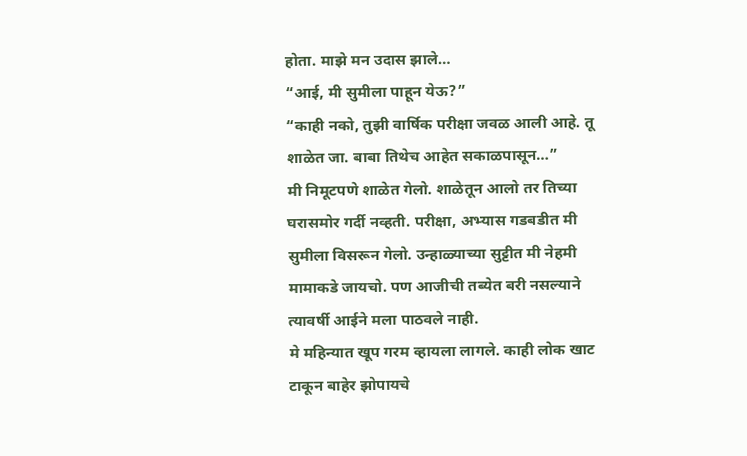होता. माझे मन उदास झाले…
“आई, मी सुमीला पाहून येऊ?”
“काही नको, तुझी वार्षिक परीक्षा जवळ आली आहे. तू शाळेत जा. बाबा तिथेच आहेत सकाळपासून…”
मी निमूटपणे शाळेत गेलो. शाळेतून आलो तर तिच्या घरासमोर गर्दी नव्हती. परीक्षा, अभ्यास गडबडीत मी सुमीला विसरून गेलो. उन्हाळ्याच्या सुट्टीत मी नेहमी मामाकडे जायचो. पण आजीची तब्येत बरी नसल्याने त्यावर्षी आईने मला पाठवले नाही.
मे महिन्यात खूप गरम व्हायला लागले. काही लोक खाट टाकून बाहेर झोपायचे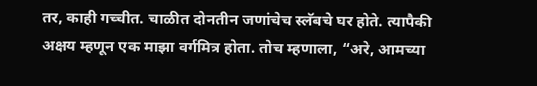तर, काही गच्चीत. चाळीत दोनतीन जणांचेच स्लॅबचे घर होते. त्यापैकी अक्षय म्हणून एक माझा वर्गमित्र होता. तोच म्हणाला, “अरे, आमच्या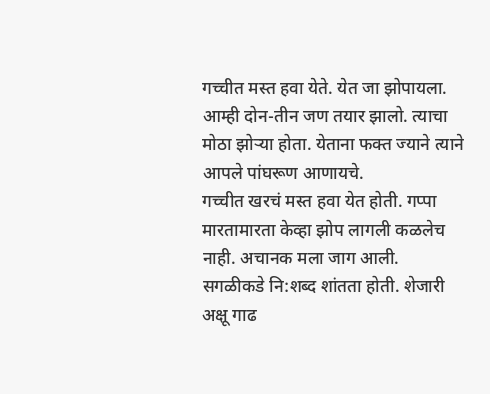गच्चीत मस्त हवा येते. येत जा झोपायला. आम्ही दोन-तीन जण तयार झालो. त्याचा मोठा झोऱ्या होता. येताना फक्त ज्याने त्याने आपले पांघरूण आणायचे.
गच्चीत खरचं मस्त हवा येत होती. गप्पा मारतामारता केव्हा झोप लागली कळलेच नाही. अचानक मला जाग आली. सगळीकडे नि:शब्द शांतता होती. शेजारी अक्षू गाढ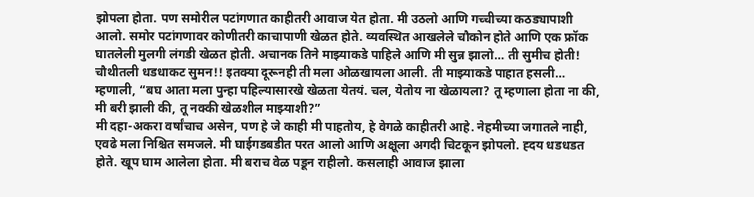झोपला होता. पण समोरील पटांगणात काहीतरी आवाज येत होता. मी उठलो आणि गच्चीच्या कठड्यापाशी आलो. समोर पटांगणावर कोणीतरी काचापाणी खेळत होते. व्यवस्थित आखलेले चौकोन होते आणि एक फ्रॉक घातलेली मुलगी लंगडी खेळत होती. अचानक तिने माझ्याकडे पाहिले आणि मी सुन्न झालो… ती सुमीच होती! चौथीतली धडधाकट सुमन!! इतक्या दूरूनही ती मला ओळखायला आली. ती माझ्याकडे पाहात हसली… म्हणाली, “बघ आता मला पुन्हा पहिल्यासारखे खेळता येतयं. चल, येतोय ना खेळायला? तू म्हणाला होता ना की, मी बरी झाली की, तू नक्की खेळशील माझ्याशी?”
मी दहा-अकरा वर्षांचाच असेन, पण हे जे काही मी पाहतोय, हे वेगळे काहीतरी आहे. नेहमीच्या जगातले नाही, एवढे मला निश्चित समजले. मी घाईगडबडीत परत आलो आणि अक्षूला अगदी चिटकून झोपलो. ह्दय धडधडत होते. खूप घाम आलेला होता. मी बराच वेळ पडून राहीलो. कसलाही आवाज झाला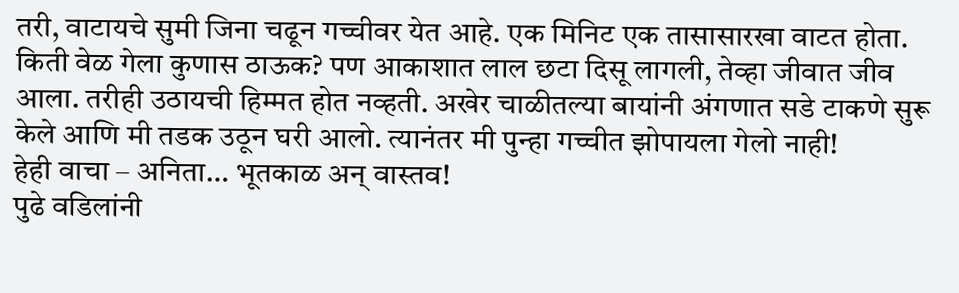तरी, वाटायचे सुमी जिना चढून गच्चीवर येत आहे. एक मिनिट एक तासासारखा वाटत होता. किती वेळ गेला कुणास ठाऊक? पण आकाशात लाल छटा दिसू लागली, तेव्हा जीवात जीव आला. तरीही उठायची हिम्मत होत नव्हती. अखेर चाळीतल्या बायांनी अंगणात सडे टाकणे सुरू केले आणि मी तडक उठून घरी आलो. त्यानंतर मी पुन्हा गच्चीत झोपायला गेलो नाही!
हेही वाचा – अनिता… भूतकाळ अन् वास्तव!
पुढे वडिलांनी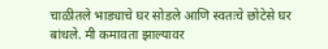चाळीतले भाड्याचे घर सोडले आणि स्वतःचे छोटेसे घर बांधले. मी कमावता झाल्यावर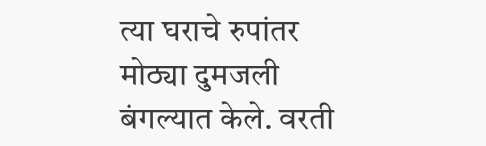त्या घराचे रुपांतर मोठ्या दुमजली बंगल्यात केले. वरती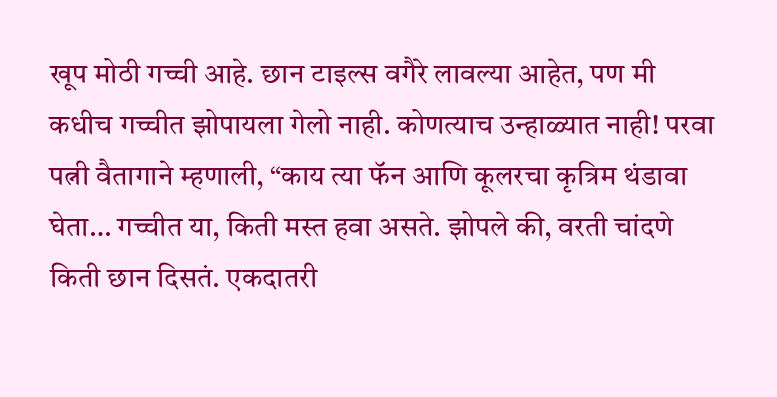खूप मोठी गच्ची आहे. छान टाइल्स वगैरे लावल्या आहेत, पण मी कधीच गच्चीत झोपायला गेलो नाही. कोणत्याच उन्हाळ्यात नाही! परवा पत्नी वैतागाने म्हणाली, “काय त्या फॅन आणि कूलरचा कृत्रिम थंडावा घेता… गच्चीत या, किती मस्त हवा असते. झोपले की, वरती चांदणे किती छान दिसतं. एकदातरी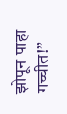झोपून पाहा गच्चीत!”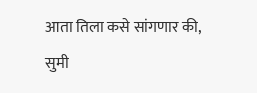आता तिला कसे सांगणार की, सुमी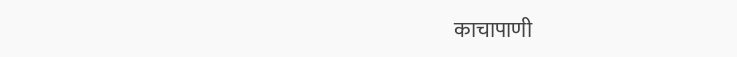काचापाणी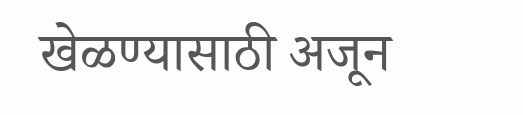खेळण्यासाठी अजून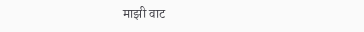माझी वाट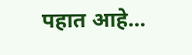पहात आहे…